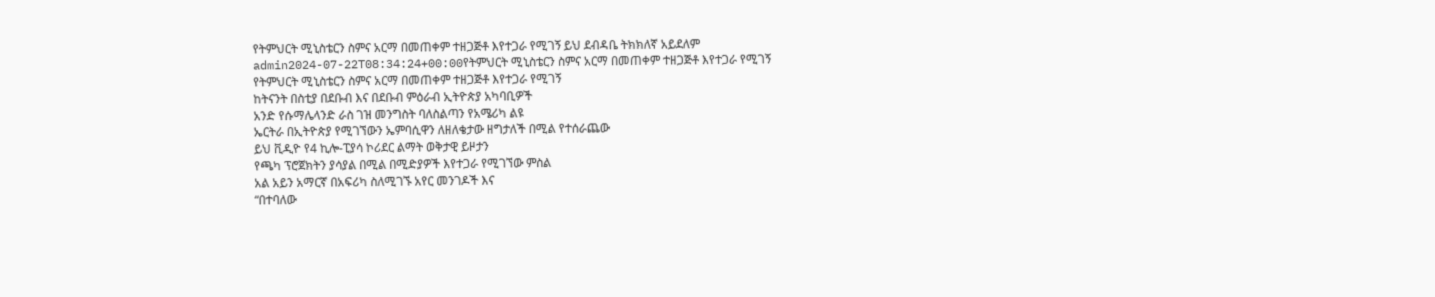የትምህርት ሚኒስቴርን ስምና አርማ በመጠቀም ተዘጋጅቶ እየተጋራ የሚገኝ ይህ ደብዳቤ ትክክለኛ አይደለም
admin2024-07-22T08:34:24+00:00የትምህርት ሚኒስቴርን ስምና አርማ በመጠቀም ተዘጋጅቶ እየተጋራ የሚገኝ
የትምህርት ሚኒስቴርን ስምና አርማ በመጠቀም ተዘጋጅቶ እየተጋራ የሚገኝ
ከትናንት በስቲያ በደቡብ እና በደቡብ ምዕራብ ኢትዮጵያ አካባቢዎች
አንድ የሱማሌላንድ ራስ ገዝ መንግስት ባለስልጣን የአሜሪካ ልዩ
ኤርትራ በኢትዮጵያ የሚገኘውን ኤምባሲዋን ለዘለቄታው ዘግታለች በሚል የተሰራጨው
ይህ ቪዲዮ የ4 ኪሎ-ፒያሳ ኮሪደር ልማት ወቅታዊ ይዞታን
የጫካ ፕሮጀክትን ያሳያል በሚል በሚድያዎች እየተጋራ የሚገኘው ምስል
አል አይን አማርኛ በአፍሪካ ስለሚገኙ አየር መንገዶች እና
“በተባለው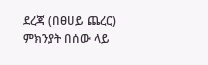ደረጃ (በፀሀይ ጨረር) ምክንያት በሰው ላይ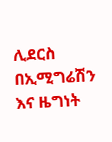ሊደርስ
በኢሚግሬሽን እና ዜግነት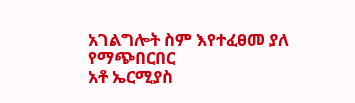አገልግሎት ስም እየተፈፀመ ያለ የማጭበርበር
አቶ ኤርሚያስ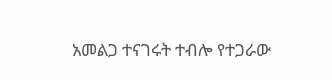አመልጋ ተናገሩት ተብሎ የተጋራው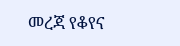መረጃ የቆየና